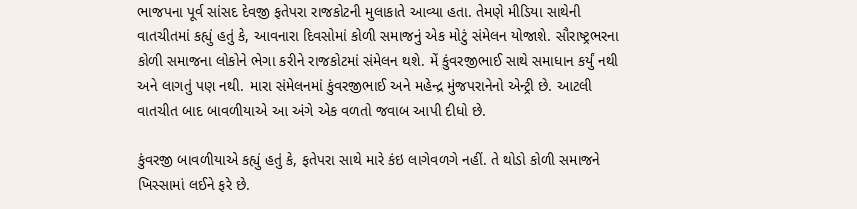ભાજપના પૂર્વ સાંસદ દેવજી ફતેપરા રાજકોટની મુલાકાતે આવ્યા હતા. તેમણે મીડિયા સાથેની વાતચીતમાં કહ્યું હતું કે, આવનારા દિવસોમાં કોળી સમાજનું એક મોટું સંમેલન યોજાશે. સૌરાષ્ટ્રભરના કોળી સમાજના લોકોને ભેગા કરીને રાજકોટમાં સંમેલન થશે. મેં કુંવરજીભાઈ સાથે સમાધાન કર્યું નથી અને લાગતું પણ નથી. મારા સંમેલનમાં કુંવરજીભાઈ અને મહેન્દ્ર મુંજપરાનેનો એન્ટ્રી છે. આટલી વાતચીત બાદ બાવળીયાએ આ અંગે એક વળતો જવાબ આપી દીધો છે.

કુંવરજી બાવળીયાએ કહ્યું હતું કે, ફતેપરા સાથે મારે કંઇ લાગેવળગે નહીં. તે થોડો કોળી સમાજને ખિસ્સામાં લઈને ફરે છે.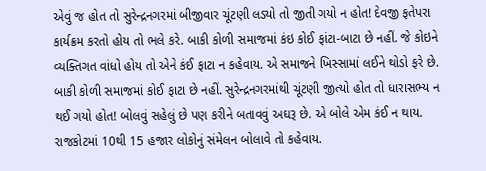એવું જ હોત તો સુરેન્દ્રનગરમાં બીજીવાર ચૂંટણી લડ્યો તો જીતી ગયો ન હોત! દેવજી ફતેપરા કાર્યક્રમ કરતો હોય તો ભલે કરે. બાકી કોળી સમાજમાં કંઇ કોઈ ફાંટા-બાટા છે નહીં. જે કોઇને વ્યક્તિગત વાંધો હોય તો એને કંઈ ફાટા ન કહેવાય. એ સમાજને ખિસ્સામાં લઈને થોડો ફરે છે. બાકી કોળી સમાજમાં કોઈ ફાટા છે નહીં. સુરેન્દ્રનગરમાંથી ચૂંટણી જીત્યો હોત તો ધારાસભ્ય ન થઈ ગયો હોત! બોલવું સહેલું છે પણ કરીને બતાવવું અઘરૂ છે. એ બોલે એમ કંઈ ન થાય. રાજકોટમાં 10થી 15 હજાર લોકોનું સંમેલન બોલાવે તો કહેવાય.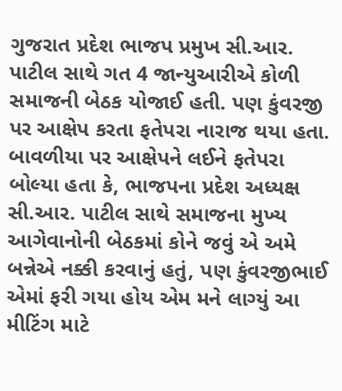ગુજરાત પ્રદેશ ભાજપ પ્રમુખ સી.આર. પાટીલ સાથે ગત 4 જાન્યુઆરીએ કોળી સમાજની બેઠક યોજાઈ હતી. પણ કુંવરજી પર આક્ષેપ કરતા ફતેપરા નારાજ થયા હતા. બાવળીયા પર આક્ષેપને લઈને ફતેપરા બોલ્યા હતા કે, ભાજપના પ્રદેશ અધ્યક્ષ સી.આર. પાટીલ સાથે સમાજના મુખ્ય આગેવાનોની બેઠકમાં કોને જવું એ અમે બન્નેએ નક્કી કરવાનું હતું, પણ કુંવરજીભાઈ એમાં ફરી ગયા હોય એમ મને લાગ્યું આ મીટિંગ માટે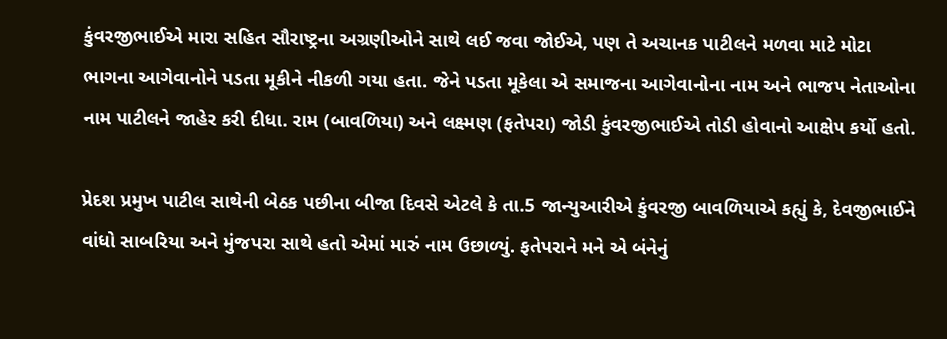કુંવરજીભાઈએ મારા સહિત સૌરાષ્ટ્રના અગ્રણીઓને સાથે લઈ જવા જોઈએ, પણ તે અચાનક પાટીલને મળવા માટે મોટા ભાગના આગેવાનોને પડતા મૂકીને નીકળી ગયા હતા. જેને પડતા મૂકેલા એ સમાજના આગેવાનોના નામ અને ભાજપ નેતાઓના નામ પાટીલને જાહેર કરી દીધા. રામ (બાવળિયા) અને લક્ષ્મણ (ફતેપરા) જોડી કુંવરજીભાઈએ તોડી હોવાનો આક્ષેપ કર્યો હતો.

પ્રેદશ પ્રમુખ પાટીલ સાથેની બેઠક પછીના બીજા દિવસે એટલે કે તા.5 જાન્યુઆરીએ કુંવરજી બાવળિયાએ કહ્યું કે, દેવજીભાઈને વાંધો સાબરિયા અને મુંજપરા સાથે હતો એમાં મારું નામ ઉછાળ્યું. ફતેપરાને મને એ બંનેનું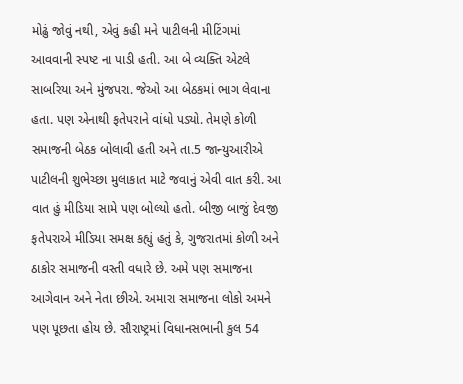મોઢું જોવું નથી, એવું કહી મને પાટીલની મીટિંગમાં આવવાની સ્પષ્ટ ના પાડી હતી. આ બે વ્યક્તિ એટલે સાબરિયા અને મુંજપરા. જેઓ આ બેઠકમાં ભાગ લેવાના હતા. પણ એનાથી ફતેપરાને વાંધો પડ્યો. તેમણે કોળી સમાજની બેઠક બોલાવી હતી અને તા.5 જાન્યુઆરીએ પાટીલની શુભેચ્છા મુલાકાત માટે જવાનું એવી વાત કરી. આ વાત હું મીડિયા સામે પણ બોલ્યો હતો. બીજી બાજું દેવજી ફતેપરાએ મીડિયા સમક્ષ કહ્યું હતું કે, ગુજરાતમાં કોળી અને ઠાકોર સમાજની વસ્તી વધારે છે. અમે પણ સમાજના આગેવાન અને નેતા છીએ. અમારા સમાજના લોકો અમને પણ પૂછતા હોય છે. સૌરાષ્ટ્રમાં વિધાનસભાની કુલ 54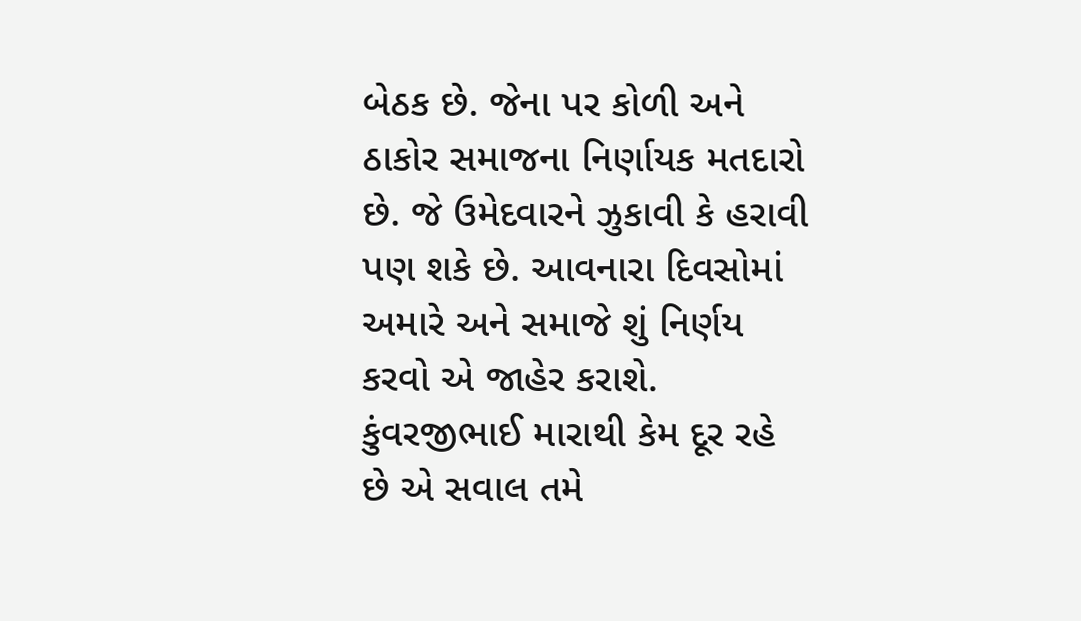બેઠક છે. જેના પર કોળી અને ઠાકોર સમાજના નિર્ણાયક મતદારો છે. જે ઉમેદવારને ઝુકાવી કે હરાવી પણ શકે છે. આવનારા દિવસોમાં અમારે અને સમાજે શું નિર્ણય કરવો એ જાહેર કરાશે. કુંવરજીભાઈ મારાથી કેમ દૂર રહે છે એ સવાલ તમે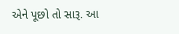એને પૂછો તો સારૂ. આ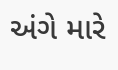અંગે મારે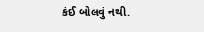કંઈ બોલવું નથી.